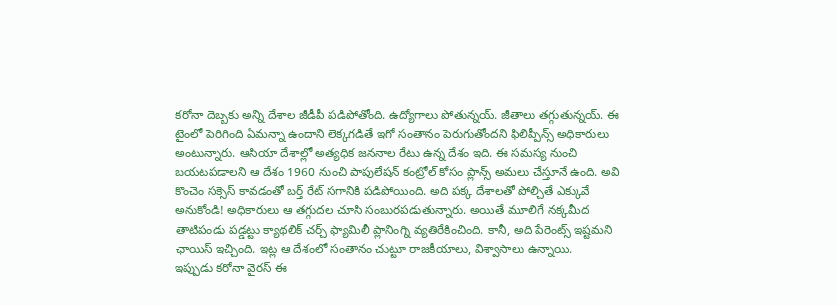కరోనా దెబ్బకు అన్ని దేశాల జీడీపీ పడిపోతోంది. ఉద్యోగాలు పోతున్నయ్. జీతాలు తగ్గుతున్నయ్. ఈ టైంలో పెరిగింది ఏమన్నా ఉందాని లెక్కగడితే ఇగో సంతానం పెరుగుతోందని ఫిలిప్పీన్స్ అధికారులు అంటున్నారు. ఆసియా దేశాల్లో అత్యధిక జననాల రేటు ఉన్న దేశం ఇది. ఈ సమస్య నుంచి బయటపడాలని ఆ దేశం 1960 నుంచి పాపులేషన్ కంట్రోల్ కోసం ప్లాన్స్ అమలు చేస్తూనే ఉంది. అవి కొంచెం సక్సెస్ కావడంతో బర్త్ రేట్ సగానికి పడిపోయింది. అది పక్క దేశాలతో పోల్చితే ఎక్కువే అనుకోండి! అధికారులు ఆ తగ్గుదల చూసి సంబురపడుతున్నారు. అయితే మూలిగే నక్కమీద తాటిపండు పడ్డట్టు క్యాథలిక్ చర్చ్ ఫ్యామిలీ ప్లానింగ్ని వ్యతిరేకించింది. కానీ, అది పేరెంట్స్ ఇష్టమని ఛాయిస్ ఇచ్చింది. ఇట్ల ఆ దేశంలో సంతానం చుట్టూ రాజకీయాలు, విశ్వాసాలు ఉన్నాయి.
ఇప్పుడు కరోనా వైరస్ ఈ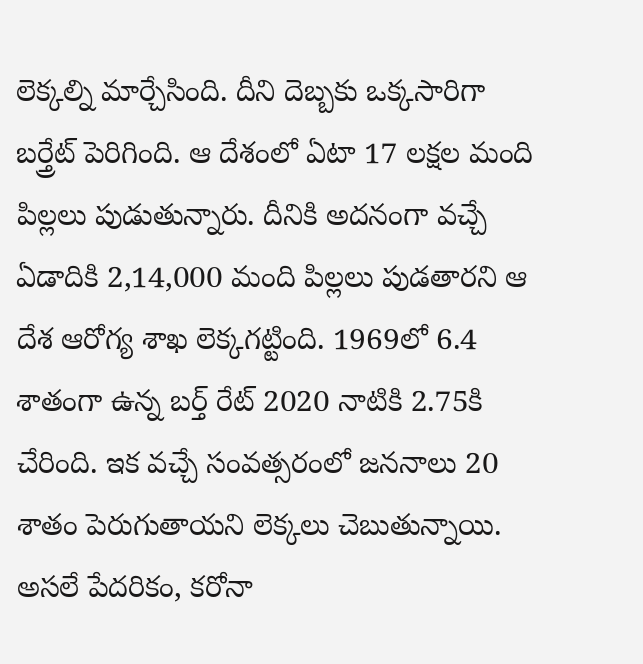లెక్కల్ని మార్చేసింది. దీని దెబ్బకు ఒక్కసారిగా బర్త్రేట్ పెరిగింది. ఆ దేశంలో ఏటా 17 లక్షల మంది పిల్లలు పుడుతున్నారు. దీనికి అదనంగా వచ్చే ఏడాదికి 2,14,000 మంది పిల్లలు పుడతారని ఆ దేశ ఆరోగ్య శాఖ లెక్కగట్టింది. 1969లో 6.4 శాతంగా ఉన్న బర్త్ రేట్ 2020 నాటికి 2.75కి చేరింది. ఇక వచ్చే సంవత్సరంలో జననాలు 20 శాతం పెరుగుతాయని లెక్కలు చెబుతున్నాయి. అసలే పేదరికం, కరోనా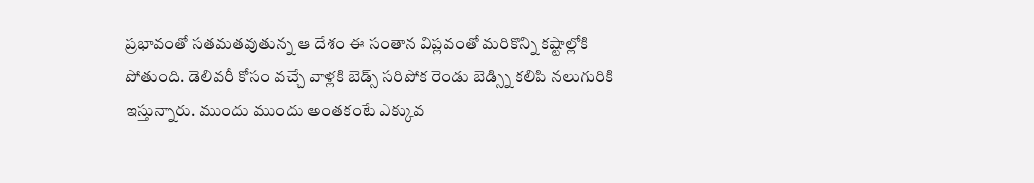ప్రభావంతో సతమతవుతున్న ఆ దేశం ఈ సంతాన విప్లవంతో మరికొన్ని కష్టాల్లోకి పోతుంది. డెలివరీ కోసం వచ్చే వాళ్లకి బెడ్స్ సరిపోక రెండు బెడ్స్ని కలిపి నలుగురికి ఇస్తున్నారు. ముందు ముందు అంతకంటే ఎక్కువ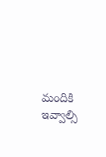మందికి ఇవ్వాల్సి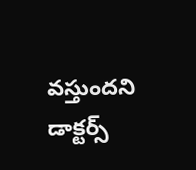వస్తుందని డాక్టర్స్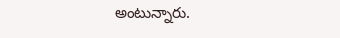అంటున్నారు.